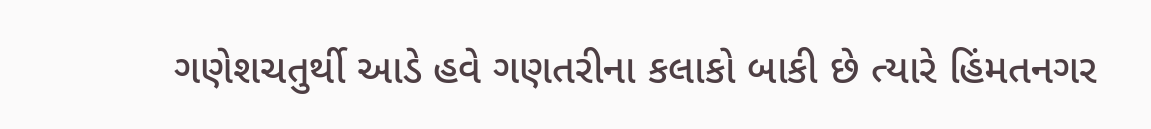ગણેશચતુર્થી આડે હવે ગણતરીના કલાકો બાકી છે ત્યારે હિંમતનગર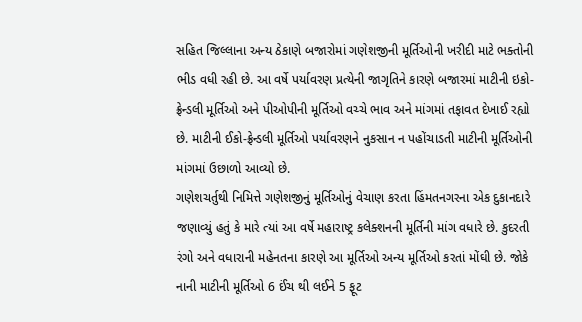સહિત જિલ્લાના અન્ય ઠેકાણે બજારોમાં ગણેશજીની મૂર્તિઓની ખરીદી માટે ભક્તોની ભીડ વધી રહી છે. આ વર્ષે પર્યાવરણ પ્રત્યેની જાગૃતિને કારણે બજારમાં માટીની ઇકો-ફ્રેન્ડલી મૂર્તિઓ અને પીઓપીની મૂર્તિઓ વચ્ચે ભાવ અને માંગમાં તફાવત દેખાઈ રહ્યો છે. માટીની ઈકો-ફ્રેન્ડલી મૂર્તિઓ પર્યાવરણને નુકસાન ન પહોંચાડતી માટીની મૂર્તિઓની માંગમાં ઉછાળો આવ્યો છે.
ગણેશચર્તુથી નિમિત્તે ગણેશજીનું મૂર્તિઓનું વેચાણ કરતા હિંમતનગરના એક દુકાનદારે જણાવ્યું હતું કે મારે ત્યાં આ વર્ષે મહારાષ્ટ્ર કલેક્શનની મૂર્તિની માંગ વધારે છે. કુદરતી રંગો અને વધારાની મહેનતના કારણે આ મૂર્તિઓ અન્ય મૂર્તિઓ કરતાં મોંઘી છે. જોકે નાની માટીની મૂર્તિઓ 6 ઈંચ થી લઈને 5 ફૂટ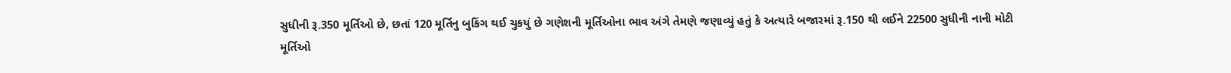સુધીની રૂ.350 મૂર્તિઓ છે, છતાં 120 મૂર્તિનુ બુકિંગ થઈ ચુકયું છે ગણેશની મૂર્તિઓના ભાવ અંગે તેમણે જણાવ્યું હતું કે અત્યારે બજારમાં રૂ.150 થી લઈને 22500 સુધીની નાની મોટી મૂર્તિઓ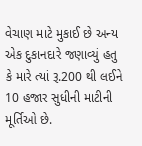વેચાણ માટે મુકાઈ છે અન્ય એક દુકાનદારે જણાવ્યું હતુ કે મારે ત્યાં રૂ.200 થી લઈને 10 હજાર સુધીની માટીની મૂર્તિઓ છે.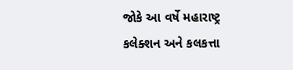જોકે આ વર્ષે મહારાષ્ટ્ર કલેક્શન અને કલકત્તા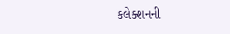કલેક્શનની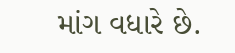માંગ વધારે છે.